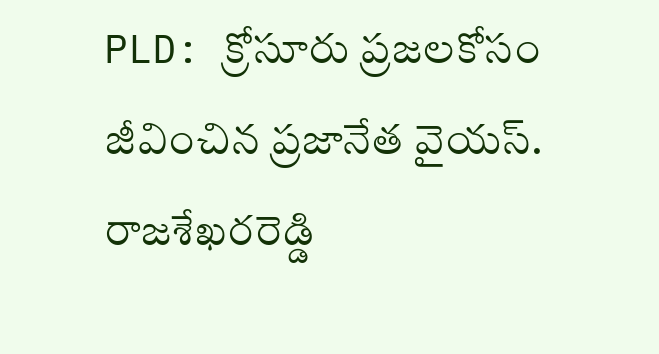PLD: క్రోసూరు ప్రజలకోసం జీవించిన ప్రజానేత వైయస్. రాజశేఖరరెడ్డి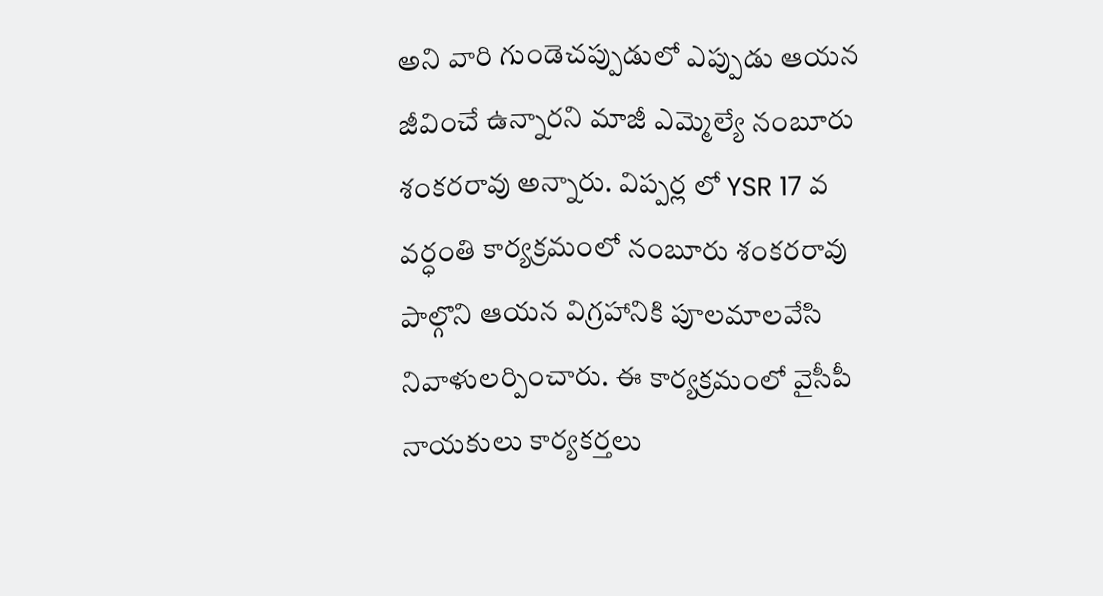అని వారి గుండెచప్పుడులో ఎప్పుడు ఆయన జీవించే ఉన్నారని మాజీ ఎమ్మెల్యే నంబూరు శంకరరావు అన్నారు. విప్పర్ల లో YSR 17 వ వర్ధంతి కార్యక్రమంలో నంబూరు శంకరరావు పాల్గొని ఆయన విగ్రహానికి పూలమాలవేసి నివాళులర్పించారు. ఈ కార్యక్రమంలో వైసీపీ నాయకులు కార్యకర్తలు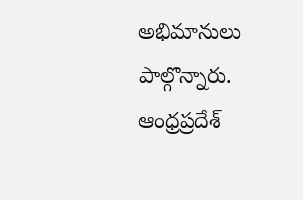అభిమానులు పాల్గొన్నారు.
ఆంధ్రప్రదేశ్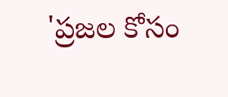'ప్రజల కోసం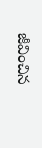జీవించిన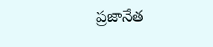ప్రజానేత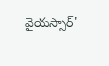వైయస్సార్'